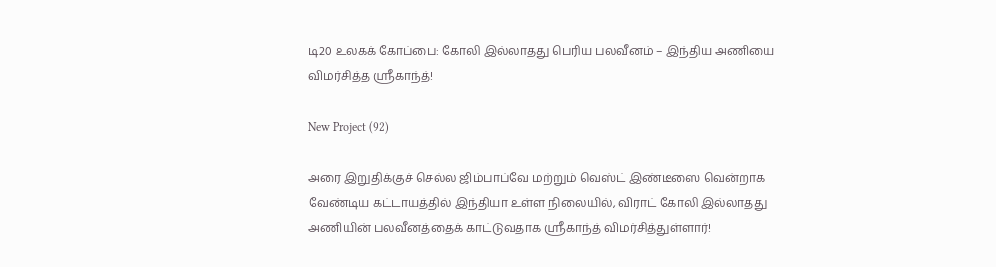டி20 உலகக் கோப்பை: கோலி இல்லாதது பெரிய பலவீனம் – இந்திய அணியை விமர்சித்த ஸ்ரீகாந்த்!

New Project (92)

அரை இறுதிக்குச் செல்ல ஜிம்பாப்வே மற்றும் வெஸ்ட் இண்டீஸை வென்றாக வேண்டிய கட்டாயத்தில் இந்தியா உள்ள நிலையில், விராட் கோலி இல்லாதது அணியின் பலவீனத்தைக் காட்டுவதாக ஸ்ரீகாந்த் விமர்சித்துள்ளார்!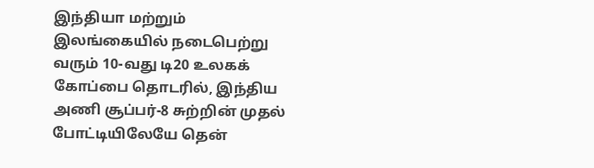இந்தியா மற்றும் இலங்கையில் நடைபெற்று வரும் 10-வது டி20 உலகக் கோப்பை தொடரில், இந்திய அணி சூப்பர்-8 சுற்றின் முதல் போட்டியிலேயே தென்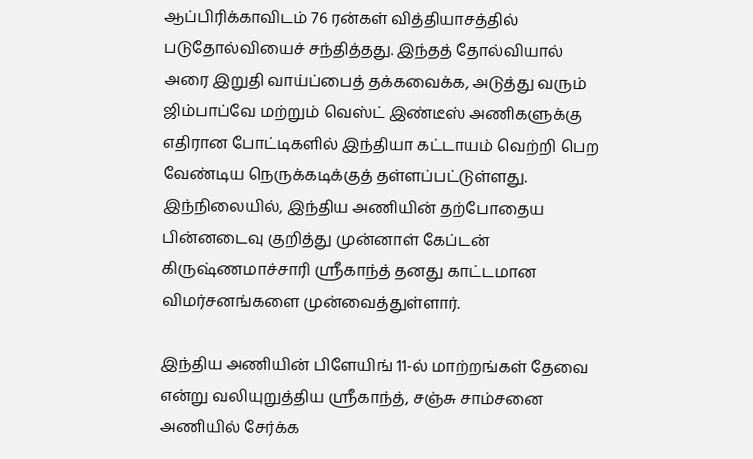ஆப்பிரிக்காவிடம் 76 ரன்கள் வித்தியாசத்தில் படுதோல்வியைச் சந்தித்தது. இந்தத் தோல்வியால் அரை இறுதி வாய்ப்பைத் தக்கவைக்க, அடுத்து வரும் ஜிம்பாப்வே மற்றும் வெஸ்ட் இண்டீஸ் அணிகளுக்கு எதிரான போட்டிகளில் இந்தியா கட்டாயம் வெற்றி பெற வேண்டிய நெருக்கடிக்குத் தள்ளப்பட்டுள்ளது. இந்நிலையில், இந்திய அணியின் தற்போதைய பின்னடைவு குறித்து முன்னாள் கேப்டன் கிருஷ்ணமாச்சாரி ஸ்ரீகாந்த் தனது காட்டமான விமர்சனங்களை முன்வைத்துள்ளார்.

இந்திய அணியின் பிளேயிங் 11-ல் மாற்றங்கள் தேவை என்று வலியுறுத்திய ஸ்ரீகாந்த், சஞ்சு சாம்சனை அணியில் சேர்க்க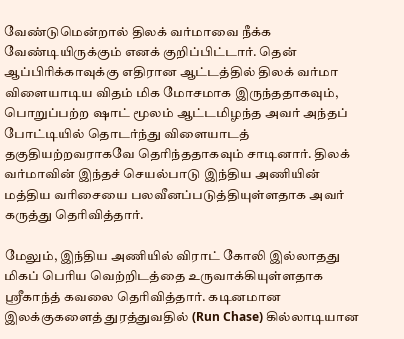வேண்டுமென்றால் திலக் வர்மாவை நீக்க வேண்டியிருக்கும் எனக் குறிப்பிட்டார். தென் ஆப்பிரிக்காவுக்கு எதிரான ஆட்டத்தில் திலக் வர்மா விளையாடிய விதம் மிக மோசமாக இருந்ததாகவும், பொறுப்பற்ற ஷாட் மூலம் ஆட்டமிழந்த அவர் அந்தப் போட்டியில் தொடர்ந்து விளையாடத் தகுதியற்றவராகவே தெரிந்ததாகவும் சாடினார். திலக் வர்மாவின் இந்தச் செயல்பாடு இந்திய அணியின் மத்திய வரிசையை பலவீனப்படுத்தியுள்ளதாக அவர் கருத்து தெரிவித்தார்.

மேலும், இந்திய அணியில் விராட் கோலி இல்லாதது மிகப் பெரிய வெற்றிடத்தை உருவாக்கியுள்ளதாக ஸ்ரீகாந்த் கவலை தெரிவித்தார். கடினமான இலக்குகளைத் துரத்துவதில் (Run Chase) கில்லாடியான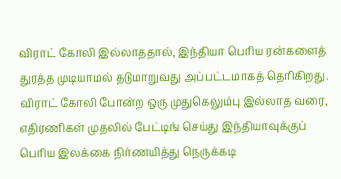விராட் கோலி இல்லாததால், இந்தியா பெரிய ரன்களைத் துரத்த முடியாமல் தடுமாறுவது அப்பட்டமாகத் தெரிகிறது. விராட் கோலி போன்ற ஒரு முதுகெலும்பு இல்லாத வரை, எதிரணிகள் முதலில் பேட்டிங் செய்து இந்தியாவுக்குப் பெரிய இலக்கை நிர்ணயித்து நெருக்கடி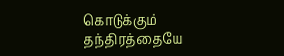கொடுக்கும் தந்திரத்தையே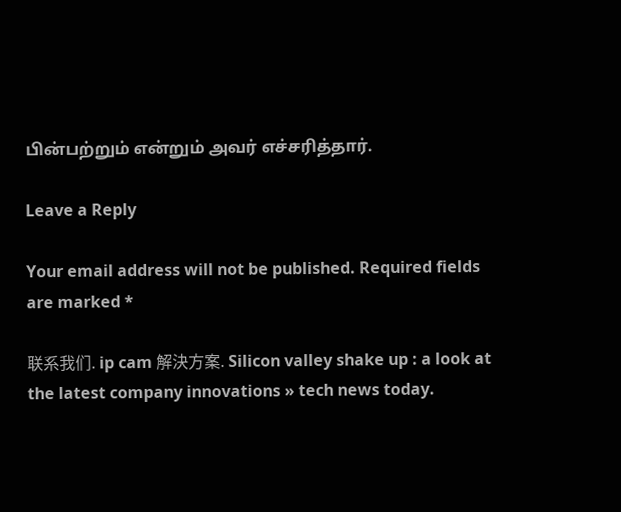பின்பற்றும் என்றும் அவர் எச்சரித்தார்.

Leave a Reply

Your email address will not be published. Required fields are marked *

联系我们. ip cam 解決方案. Silicon valley shake up : a look at the latest company innovations » tech news today.